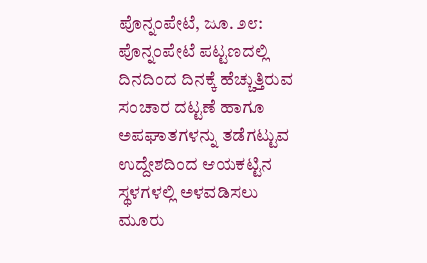ಪೊನ್ನಂಪೇಟೆ, ಜೂ. ೨೮: ಪೊನ್ನಂಪೇಟೆ ಪಟ್ಟಣದಲ್ಲಿ ದಿನದಿಂದ ದಿನಕ್ಕೆ ಹೆಚ್ಚುತ್ತಿರುವ ಸಂಚಾರ ದಟ್ಟಣೆ ಹಾಗೂ ಅಪಘಾತಗಳನ್ನು ತಡೆಗಟ್ಟುವ ಉದ್ದೇಶದಿಂದ ಆಯಕಟ್ಟಿನ ಸ್ಥಳಗಳಲ್ಲಿ ಅಳವಡಿಸಲು ಮೂರು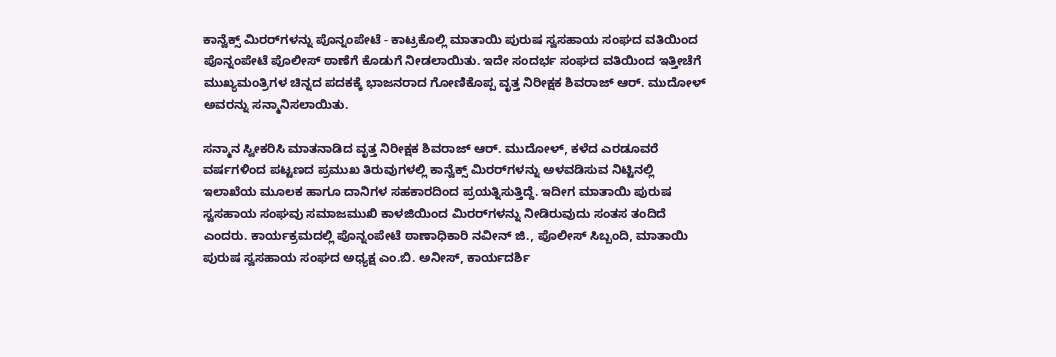ಕಾನ್ವೆಕ್ಸ್ ಮಿರರ್‌ಗಳನ್ನು ಪೊನ್ನಂಪೇಟೆ - ಕಾಟ್ರಕೊಲ್ಲಿ ಮಾತಾಯಿ ಪುರುಷ ಸ್ವಸಹಾಯ ಸಂಘದ ವತಿಯಿಂದ ಪೊನ್ನಂಪೇಟೆ ಪೊಲೀಸ್ ಠಾಣೆಗೆ ಕೊಡುಗೆ ನೀಡಲಾಯಿತು. ಇದೇ ಸಂದರ್ಭ ಸಂಘದ ವತಿಯಿಂದ ಇತ್ತೀಚೆಗೆ ಮುಖ್ಯಮಂತ್ರಿಗಳ ಚಿನ್ನದ ಪದಕಕ್ಕೆ ಭಾಜನರಾದ ಗೋಣಿಕೊಪ್ಪ ವೃತ್ತ ನಿರೀಕ್ಷಕ ಶಿವರಾಜ್ ಆರ್. ಮುದೋಳ್ ಅವರನ್ನು ಸನ್ಮಾನಿಸಲಾಯಿತು.

ಸನ್ಮಾನ ಸ್ವೀಕರಿಸಿ ಮಾತನಾಡಿದ ವೃತ್ತ ನಿರೀಕ್ಷಕ ಶಿವರಾಜ್ ಆರ್. ಮುದೋಳ್, ಕಳೆದ ಎರಡೂವರೆ ವರ್ಷಗಳಿಂದ ಪಟ್ಟಣದ ಪ್ರಮುಖ ತಿರುವುಗಳಲ್ಲಿ ಕಾನ್ವೆಕ್ಸ್ ಮಿರರ್‌ಗಳನ್ನು ಅಳವಡಿಸುವ ನಿಟ್ಟಿನಲ್ಲಿ ಇಲಾಖೆಯ ಮೂಲಕ ಹಾಗೂ ದಾನಿಗಳ ಸಹಕಾರದಿಂದ ಪ್ರಯತ್ನಿಸುತ್ತಿದ್ದೆ. ಇದೀಗ ಮಾತಾಯಿ ಪುರುಷ ಸ್ವಸಹಾಯ ಸಂಘವು ಸಮಾಜಮುಖಿ ಕಾಳಜಿಯಿಂದ ಮಿರರ್‌ಗಳನ್ನು ನೀಡಿರುವುದು ಸಂತಸ ತಂದಿದೆ ಎಂದರು. ಕಾರ್ಯಕ್ರಮದಲ್ಲಿ ಪೊನ್ನಂಪೇಟೆ ಠಾಣಾಧಿಕಾರಿ ನವೀನ್ ಜಿ., ಪೊಲೀಸ್ ಸಿಬ್ಬಂದಿ, ಮಾತಾಯಿ ಪುರುಷ ಸ್ವಸಹಾಯ ಸಂಘದ ಅಧ್ಯಕ್ಷ ಎಂ.ಬಿ. ಅನೀಸ್, ಕಾರ್ಯದರ್ಶಿ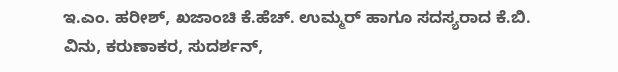ಇ.ಎಂ. ಹರೀಶ್, ಖಜಾಂಚಿ ಕೆ.ಹೆಚ್. ಉಮ್ಮರ್ ಹಾಗೂ ಸದಸ್ಯರಾದ ಕೆ.ಬಿ. ವಿನು, ಕರುಣಾಕರ, ಸುದರ್ಶನ್,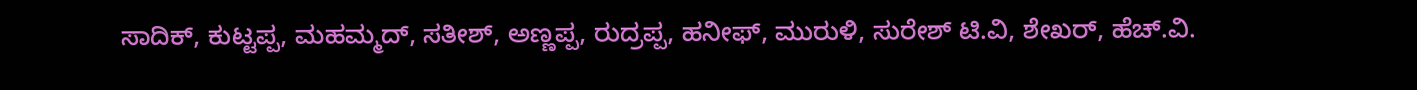ಸಾದಿಕ್, ಕುಟ್ಟಪ್ಪ, ಮಹಮ್ಮದ್, ಸತೀಶ್, ಅಣ್ಣಪ್ಪ, ರುದ್ರಪ್ಪ, ಹನೀಫ್, ಮುರುಳಿ, ಸುರೇಶ್ ಟಿ.ವಿ, ಶೇಖರ್, ಹೆಚ್.ವಿ.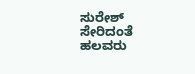ಸುರೇಶ್ ಸೇರಿದಂತೆ ಹಲವರು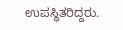ಉಪಸ್ಥಿತರಿದ್ದರು.